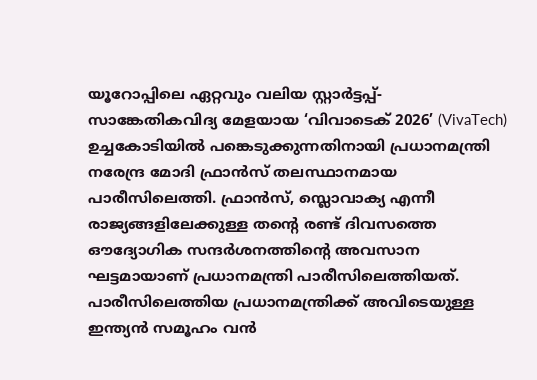യൂറോപ്പിലെ ഏറ്റവും വലിയ സ്റ്റാർട്ടപ്പ്-സാങ്കേതികവിദ്യ മേളയായ ‘വിവാടെക് 2026’ (VivaTech) ഉച്ചകോടിയിൽ പങ്കെടുക്കുന്നതിനായി പ്രധാനമന്ത്രി നരേന്ദ്ര മോദി ഫ്രാൻസ് തലസ്ഥാനമായ പാരീസിലെത്തി. ഫ്രാൻസ്, സ്ലൊവാക്യ എന്നീ രാജ്യങ്ങളിലേക്കുള്ള തന്റെ രണ്ട് ദിവസത്തെ ഔദ്യോഗിക സന്ദർശനത്തിന്റെ അവസാന ഘട്ടമായാണ് പ്രധാനമന്ത്രി പാരീസിലെത്തിയത്.
പാരീസിലെത്തിയ പ്രധാനമന്ത്രിക്ക് അവിടെയുള്ള ഇന്ത്യൻ സമൂഹം വൻ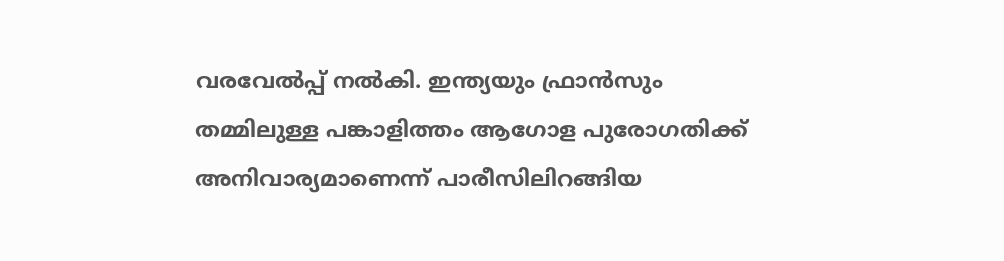വരവേൽപ്പ് നൽകി. ഇന്ത്യയും ഫ്രാൻസും തമ്മിലുള്ള പങ്കാളിത്തം ആഗോള പുരോഗതിക്ക് അനിവാര്യമാണെന്ന് പാരീസിലിറങ്ങിയ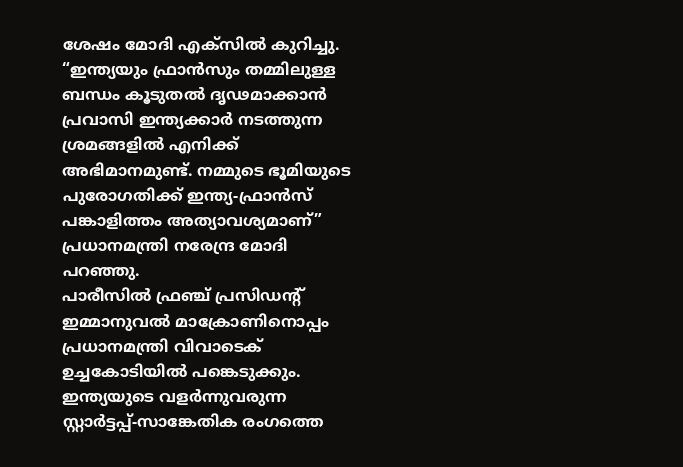ശേഷം മോദി എക്സിൽ കുറിച്ചു. “ഇന്ത്യയും ഫ്രാൻസും തമ്മിലുള്ള ബന്ധം കൂടുതൽ ദൃഢമാക്കാൻ പ്രവാസി ഇന്ത്യക്കാർ നടത്തുന്ന ശ്രമങ്ങളിൽ എനിക്ക് അഭിമാനമുണ്ട്. നമ്മുടെ ഭൂമിയുടെ പുരോഗതിക്ക് ഇന്ത്യ-ഫ്രാൻസ് പങ്കാളിത്തം അത്യാവശ്യമാണ്” പ്രധാനമന്ത്രി നരേന്ദ്ര മോദി പറഞ്ഞു.
പാരീസിൽ ഫ്രഞ്ച് പ്രസിഡന്റ് ഇമ്മാനുവൽ മാക്രോണിനൊപ്പം പ്രധാനമന്ത്രി വിവാടെക് ഉച്ചകോടിയിൽ പങ്കെടുക്കും. ഇന്ത്യയുടെ വളർന്നുവരുന്ന സ്റ്റാർട്ടപ്പ്-സാങ്കേതിക രംഗത്തെ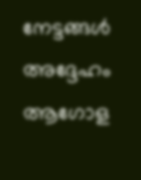നേട്ടങ്ങൾ അദ്ദേഹം ആഗോള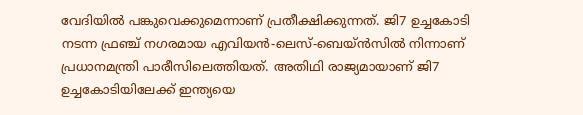വേദിയിൽ പങ്കുവെക്കുമെന്നാണ് പ്രതീക്ഷിക്കുന്നത്. ജി7 ഉച്ചകോടി നടന്ന ഫ്രഞ്ച് നഗരമായ എവിയൻ-ലെസ്-ബെയ്ൻസിൽ നിന്നാണ് പ്രധാനമന്ത്രി പാരീസിലെത്തിയത്. അതിഥി രാജ്യമായാണ് ജി7 ഉച്ചകോടിയിലേക്ക് ഇന്ത്യയെ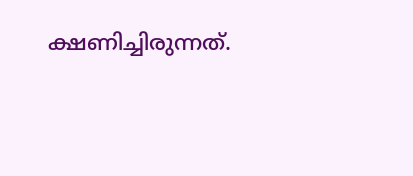ക്ഷണിച്ചിരുന്നത്.